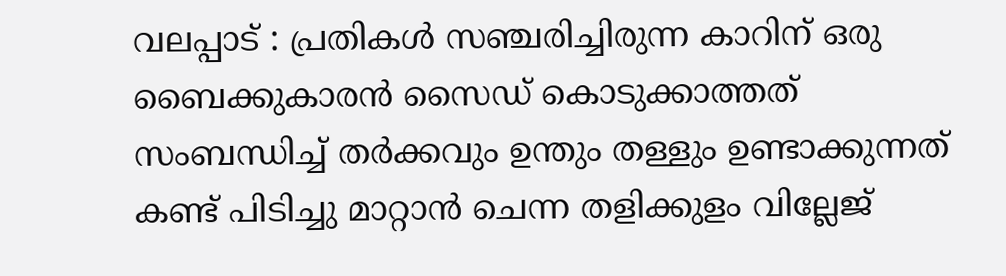വലപ്പാട് : പ്രതികൾ സഞ്ചരിച്ചിരുന്ന കാറിന് ഒരു ബൈക്കുകാരൻ സൈഡ് കൊടുക്കാത്തത് സംബന്ധിച്ച് തർക്കവും ഉന്തും തള്ളും ഉണ്ടാക്കുന്നത് കണ്ട് പിടിച്ചു മാറ്റാൻ ചെന്ന തളിക്കുളം വില്ലേജ്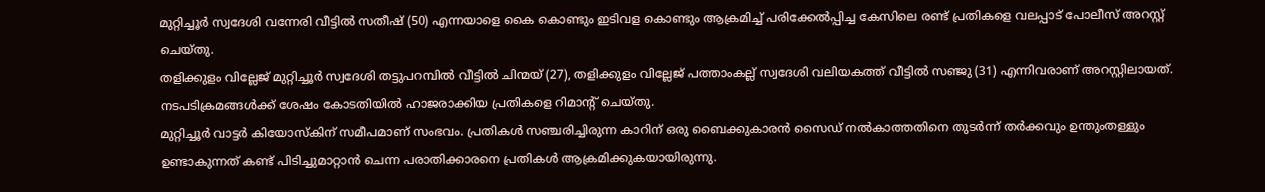മുറ്റിച്ചൂർ സ്വദേശി വന്നേരി വീട്ടിൽ സതീഷ് (50) എന്നയാളെ കൈ കൊണ്ടും ഇടിവള കൊണ്ടും ആക്രമിച്ച് പരിക്കേൽപ്പിച്ച കേസിലെ രണ്ട് പ്രതികളെ വലപ്പാട് പോലീസ് അറസ്റ്റ് ചെയ്തു.
തളിക്കുളം വില്ലേജ് മുറ്റിച്ചൂർ സ്വദേശി തട്ടുപറമ്പിൽ വീട്ടിൽ ചിന്മയ് (27), തളിക്കുളം വില്ലേജ് പത്താംകല്ല് സ്വദേശി വലിയകത്ത് വീട്ടിൽ സഞ്ജു (31) എന്നിവരാണ് അറസ്റ്റിലായത്. നടപടിക്രമങ്ങൾക്ക് ശേഷം കോടതിയിൽ ഹാജരാക്കിയ പ്രതികളെ റിമാൻ്റ് ചെയ്തു.
മുറ്റിച്ചൂർ വാട്ടർ കിയോസ്കിന് സമീപമാണ് സംഭവം. പ്രതികൾ സഞ്ചരിച്ചിരുന്ന കാറിന് ഒരു ബൈക്കുകാരൻ സൈഡ് നൽകാത്തതിനെ തുടർന്ന് തർക്കവും ഉന്തുംതള്ളും ഉണ്ടാകുന്നത് കണ്ട് പിടിച്ചുമാറ്റാൻ ചെന്ന പരാതിക്കാരനെ പ്രതികൾ ആക്രമിക്കുകയായിരുന്നു.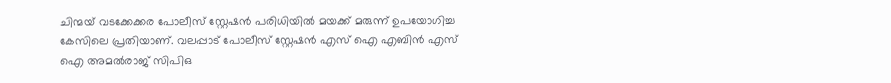ചിന്മയ് വടക്കേക്കര പോലീസ് സ്റ്റേഷൻ പരിധിയിൽ മയക്ക് മരുന്ന് ഉപയോഗിച്ച കേസിലെ പ്രതിയാണ്. വലപ്പാട് പോലീസ് സ്റ്റേഷൻ എസ് ഐ എബിൻ എസ് ഐ അമൽരാജ് സിപിഒ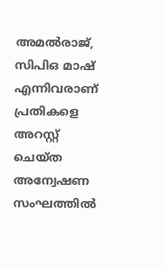അമൽരാജ്, സിപിഒ മാഷ് എന്നിവരാണ് പ്രതികളെ അറസ്റ്റ് ചെയ്ത അന്വേഷണ സംഘത്തിൽ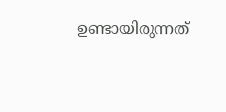ഉണ്ടായിരുന്നത്